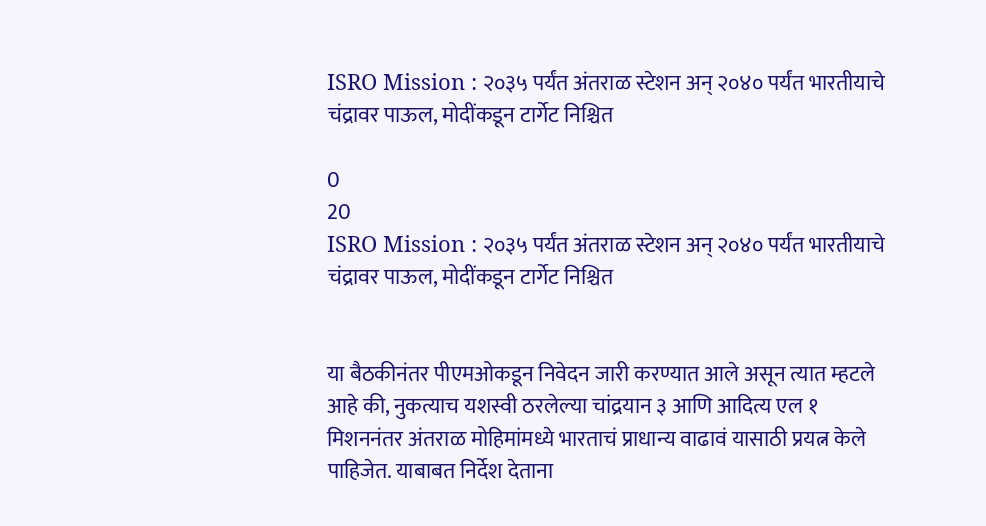ISRO Mission : २०३५ पर्यंत अंतराळ स्टेशन अन् २०४० पर्यंत भारतीयाचे चंद्रावर पाऊल, मोदींकडून टार्गेट निश्चित

0
20
ISRO Mission : २०३५ पर्यंत अंतराळ स्टेशन अन् २०४० पर्यंत भारतीयाचे चंद्रावर पाऊल, मोदींकडून टार्गेट निश्चित


या बैठकीनंतर पीएमओकडून निवेदन जारी करण्यात आले असून त्यात म्हटले आहे की, नुकत्याच यशस्वी ठरलेल्या चांद्रयान ३ आणि आदित्य एल १ मिशननंतर अंतराळ मोहिमांमध्ये भारताचं प्राधान्य वाढावं यासाठी प्रयत्न केले पाहिजेत. याबाबत निर्देश देताना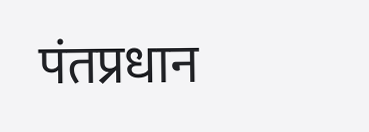पंतप्रधान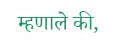म्हणाले की,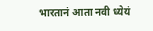भारतानं आता नवी ध्येयं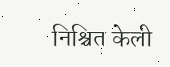निश्चित केली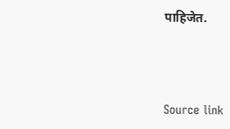पाहिजेत.



Source link